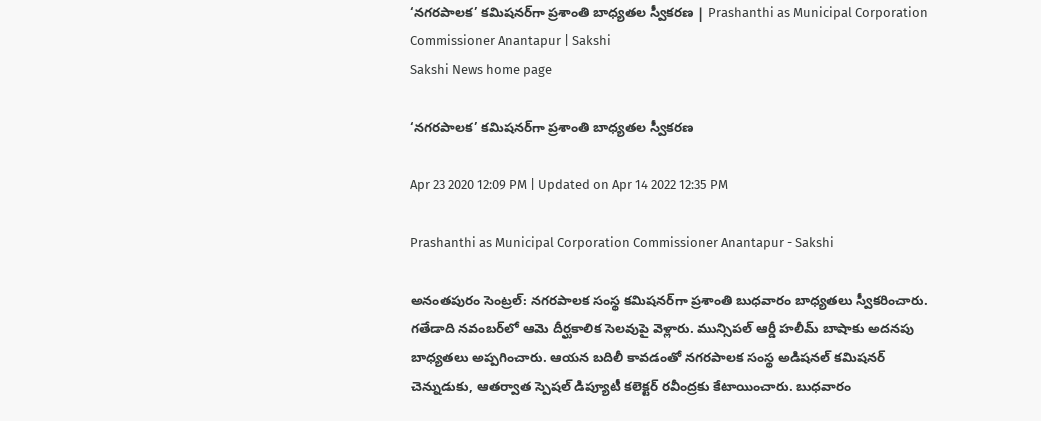‘నగరపాలక’ కమిషనర్‌గా ప్రశాంతి బాధ్యతల స్వీకరణ | Prashanthi as Municipal Corporation Commissioner Anantapur | Sakshi
Sakshi News home page

‘నగరపాలక’ కమిషనర్‌గా ప్రశాంతి బాధ్యతల స్వీకరణ

Apr 23 2020 12:09 PM | Updated on Apr 14 2022 12:35 PM

Prashanthi as Municipal Corporation Commissioner Anantapur - Sakshi

అనంతపురం సెంట్రల్‌: నగరపాలక సంస్థ కమిషనర్‌గా ప్రశాంతి బుధవారం బాధ్యతలు స్వీకరించారు. గతేడాది నవంబర్‌లో ఆమె దీర్ఘకాలిక సెలవుపై వెళ్లారు. మున్సిపల్‌ ఆర్డీ హలీమ్‌ బాషాకు అదనపు బాధ్యతలు అప్పగించారు. ఆయన బదిలీ కావడంతో నగరపాలక సంస్థ అడిషనల్‌ కమిషనర్‌ చెన్నుడుకు, ఆతర్వాత స్పెషల్‌ డిప్యూటీ కలెక్టర్‌ రవీంద్రకు కేటాయించారు. బుధవారం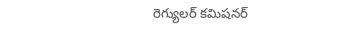రెగ్యులర్‌ కమిషనర్‌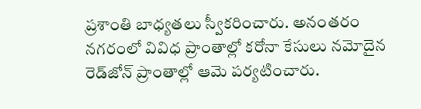ప్రశాంతి బాధ్యతలు స్వీకరించారు. అనంతరం నగరంలో వివిధ ప్రాంతాల్లో కరోనా కేసులు నమోదైన రెడ్‌జోన్‌ ప్రాంతాల్లో ఆమె పర్యటించారు.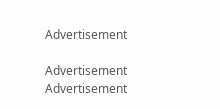Advertisement

Advertisement
Advertisement